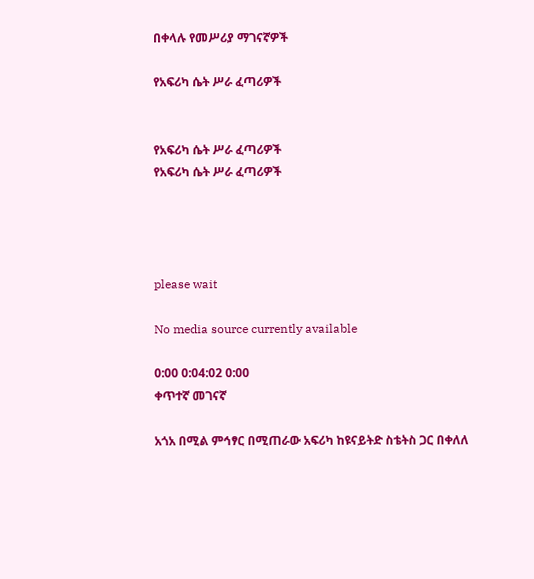በቀላሉ የመሥሪያ ማገናኛዎች

የአፍሪካ ሴት ሥራ ፈጣሪዎች


የአፍሪካ ሴት ሥራ ፈጣሪዎች
የአፍሪካ ሴት ሥራ ፈጣሪዎች




please wait

No media source currently available

0:00 0:04:02 0:00
ቀጥተኛ መገናኛ

አጎአ በሚል ምኅፃር በሚጠራው አፍሪካ ከዩናይትድ ስቴትስ ጋር በቀለለ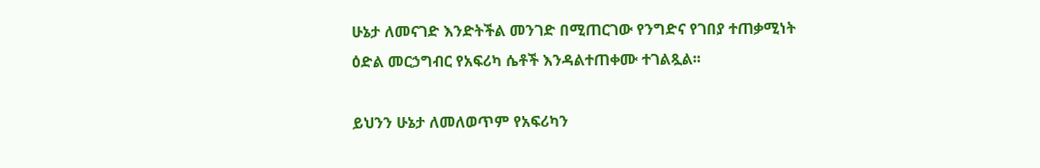ሁኔታ ለመናገድ እንድትችል መንገድ በሚጠርገው የንግድና የገበያ ተጠቃሚነት ዕድል መርኃግብር የአፍሪካ ሴቶች እንዳልተጠቀሙ ተገልጿል፡፡

ይህንን ሁኔታ ለመለወጥም የአፍሪካን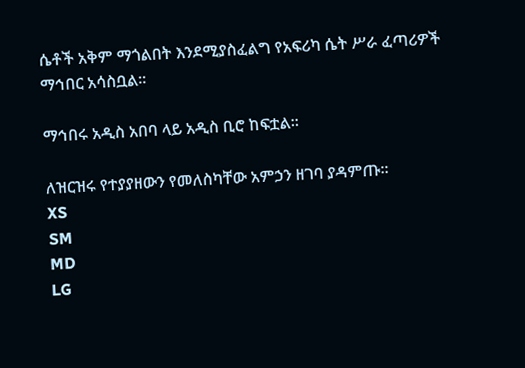ሴቶች አቅም ማጎልበት እንደሚያስፈልግ የአፍሪካ ሴት ሥራ ፈጣሪዎች ማኅበር አሳስቧል፡፡

ማኅበሩ አዲስ አበባ ላይ አዲስ ቢሮ ከፍቷል፡፡

ለዝርዝሩ የተያያዘውን የመለስካቸው አምኃን ዘገባ ያዳምጡ፡፡
XS
SM
MD
LG